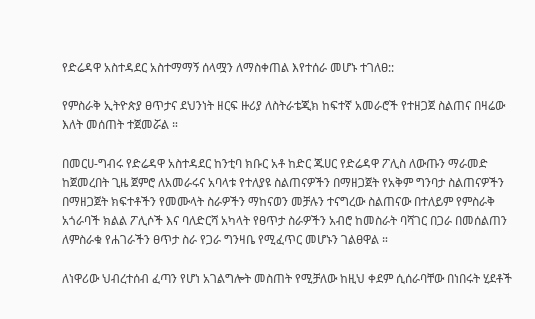የድሬዳዋ አስተዳደር አስተማማኝ ሰላሟን ለማስቀጠል እየተሰራ መሆኑ ተገለፀ::

የምስራቅ ኢትዮጵያ ፀጥታና ደህንነት ዘርፍ ዙሪያ ለስትራቴጂክ ከፍተኛ አመራሮች የተዘጋጀ ስልጠና በዛሬው እለት መሰጠት ተጀመሯል ።

በመርሀ-ግብሩ የድሬዳዋ አስተዳደር ከንቲባ ክቡር አቶ ከድር ጁሀር የድሬዳዋ ፖሊስ ለውጡን ማራመድ ከጀመረበት ጊዜ ጀምሮ ለአመራሩና አባላቱ የተለያዩ ስልጠናዎችን በማዘጋጀት የአቅም ግንባታ ስልጠናዎችን በማዘጋጀት ክፍተቶችን የመሙላት ስራዎችን ማከናወን መቻሉን ተናግረው ስልጠናው በተለይም የምስራቅ አጎራባች ክልል ፖሊሶች እና ባለድርሻ አካላት የፀጥታ ስራዎችን አብሮ ከመስራት ባሻገር በጋራ በመሰልጠን ለምስራቁ የሐገራችን ፀጥታ ስራ የጋራ ግንዛቤ የሚፈጥር መሆኑን ገልፀዋል ።

ለነዋሪው ህብረተሰብ ፈጣን የሆነ አገልግሎት መስጠት የሚቻለው ከዚህ ቀደም ሲሰራባቸው በነበሩት ሂደቶች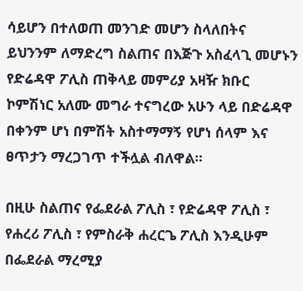ሳይሆን በተለወጠ መንገድ መሆን ስላለበትና ይህንንም ለማድረግ ስልጠና በእጅጉ አስፈላጊ መሆኑን የድሬዳዋ ፖሊስ ጠቅላይ መምሪያ አዛዥ ክቡር ኮምሽነር አለሙ መግራ ተናግረው አሁን ላይ በድሬዳዋ በቀንም ሆነ በምሽት አስተማማኝ የሆነ ሰላም እና ፀጥታን ማረጋገጥ ተችሏል ብለዋል።

በዚሁ ስልጠና የፌደራል ፖሊስ ፣ የድሬዳዋ ፖሊስ ፣ የሐረሪ ፖሊስ ፣ የምስራቅ ሐረርጌ ፖሊስ እንዲሁም በፌደራል ማረሚያ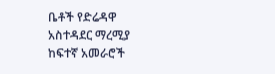ቤቶች የድሬዳዋ አስተዳደር ማረሚያ ከፍተኛ አመራሮች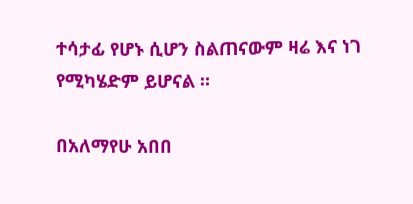ተሳታፊ የሆኑ ሲሆን ስልጠናውም ዛሬ እና ነገ የሚካሄድም ይሆናል ።

በአለማየሁ አበበ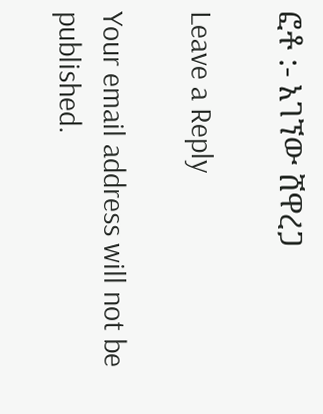ፎቶ :- አገኘው ሸዋረጋ

Leave a Reply

Your email address will not be published.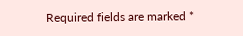Required fields are marked *